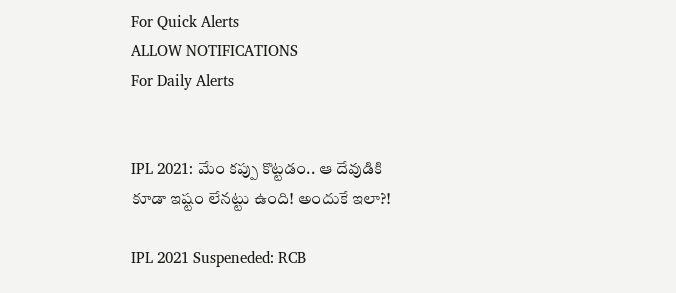For Quick Alerts
ALLOW NOTIFICATIONS
For Daily Alerts


IPL 2021: మేం కప్పు కొట్టడం.. ఆ దేవుడికి కూడా ఇష్టం లేనట్టు ఉంది! అందుకే ఇలా?!

IPL 2021 Suspeneded: RCB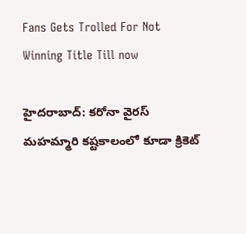Fans Gets Trolled For Not Winning Title Till now

హైదరాబాద్: కరోనా వైరస్ మహమ్మారి కష్టకాలంలో కూడా క్రికెట్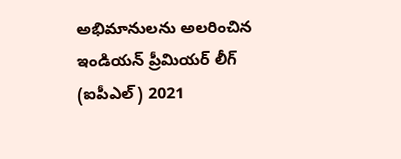అభిమానుల‌ను అలరించిన ఇండియ‌న్ ప్రీమియర్ లీగ్ (ఐపీఎల్‌) 2021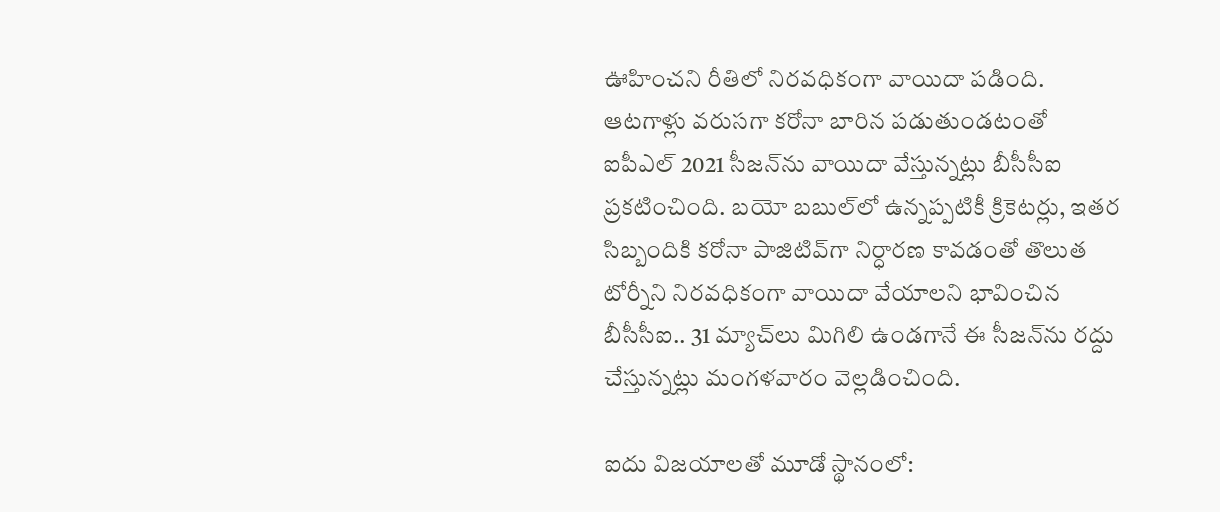ఊహించని రీతిలో నిరవధికంగా వాయిదా పడింది. ఆటగాళ్లు వరుసగా కరోనా బారిన పడుతుండటంతో ఐపీఎల్‌ 2021 సీజన్‌ను వాయిదా వేస్తున్నట్లు బీసీసీఐ ప్రకటించింది. బయో బబుల్‌లో ఉన్నప్పటికీ క్రికెటర్లు, ఇతర సిబ్బందికి కరోనా పాజిటివ్‌గా నిర్ధారణ కావడంతో తొలుత టోర్నీని నిరవధికంగా వాయిదా వేయాలని భావించిన బీసీసీఐ.. 31 మ్యాచ్‌లు మిగిలి ఉండగానే ఈ సీజన్‌ను రద్దు చేస్తున్నట్లు మంగళవారం వెల్లడించింది.

ఐదు విజయాలతో మూడో స్థానంలో: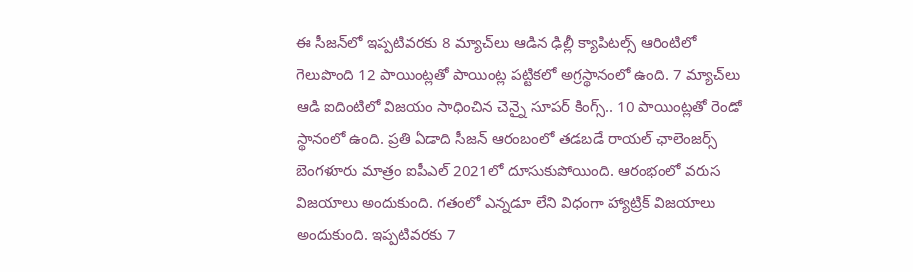ఈ సీజన్‌లో ఇప్పటివరకు 8 మ్యాచ్‌లు ఆడిన ఢిల్లీ క్యాపిటల్స్‌ ఆరింటిలో గెలుపొంది 12 పాయింట్లతో పాయింట్ల పట్టికలో అగ్రస్థానంలో ఉంది. 7 మ్యాచ్‌లు ఆడి ఐదింటిలో విజయం సాధించిన చెన్నై సూపర్ కింగ్స్.. 10 పాయింట్లతో రెండో స్థానంలో ఉంది. ప్రతి ఏడాది సీజన్ ఆరంబంలో తడబడే రాయల్ ఛాలెంజర్స్ బెంగళూరు మాత్రం ఐపీఎల్ 2021లో దూసుకుపోయింది. ఆరంభంలో వరుస విజయాలు అందుకుంది. గతంలో ఎన్నడూ లేని విధంగా హ్యాట్రిక్ విజయాలు అందుకుంది. ఇప్పటివరకు 7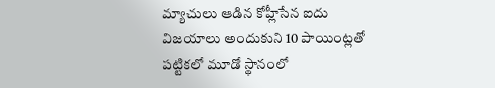మ్యాచులు ఆడిన కోహ్లీసేన ఐదు విజయాలు అందుకుని 10 పాయింట్లతో పట్టికలో మూడో స్థానంలో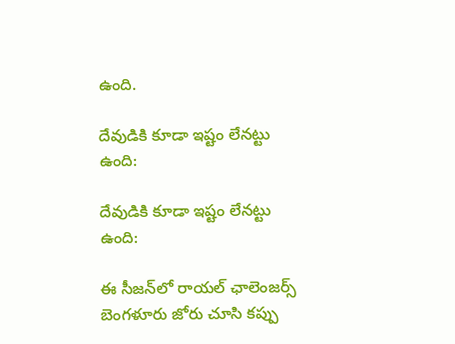ఉంది.

దేవుడికి కూడా ఇష్టం లేనట్టు ఉంది:

దేవుడికి కూడా ఇష్టం లేనట్టు ఉంది:

ఈ సీజన్‌లో రాయల్ ఛాలెంజర్స్ బెంగళూరు జోరు చూసి కప్పు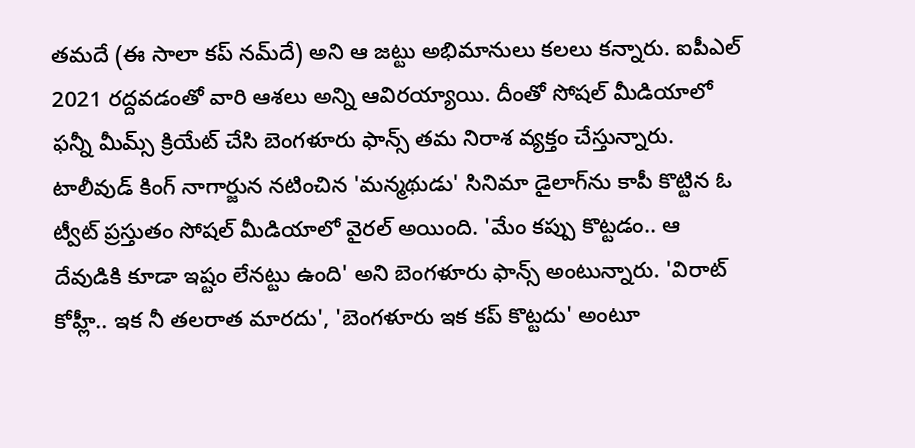తమదే (ఈ సాలా కప్‌ నమ్‌దే) అని ఆ జట్టు అభిమానులు కలలు కన్నారు. ఐపీఎల్ 2021 రద్దవడంతో వారి ఆశలు అన్ని ఆవిరయ్యాయి. దీంతో సోష‌ల్ మీడియాలో ఫ‌న్నీ మీమ్స్ క్రియేట్ చేసి బెంగళూరు ఫాన్స్ తమ నిరాశ వ్యక్తం చేస్తున్నారు. టాలీవుడ్ కింగ్ నాగార్జున నటించిన 'మన్మథుడు' సినిమా డైలాగ్‌ను కాపీ కొట్టిన ఓ ట్వీట్ ప్రస్తుతం సోషల్ మీడియాలో వైరల్ అయింది. 'మేం కప్పు కొట్టడం.. ఆ దేవుడికి కూడా ఇష్టం లేనట్టు ఉంది' అని బెంగళూరు ఫాన్స్ అంటున్నారు. 'విరాట్ కోహ్లీ.. ఇక నీ తలరాత మారదు', 'బెంగళూరు ఇక కప్ కొట్టదు' అంటూ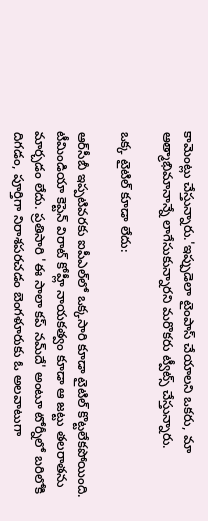కామెంట్లు చేస్తున్నారు.'ఇప్పుడెలా టైంపాస్ చేయాల‌ని ఒక‌రు, మా ఆత్మాభిమానాన్నే లాగేసుకున్నార‌ని మ‌రొక‌రు ట్వీట్స్ చేస్తున్నారు.

ఒక్క టైటిల్‌ కూడా లేదు:

ఆర్‌సీబీ ఇప్పటివరకు ఐపీఎల్‌లో ఒక్కసారి కూడా టైటిల్‌ కొట్టలేకపోయింది. టీమిండియా కెప్టెన్ విరాట్ కోహ్లీ నాయకత్వం కూడా ఆ జట్టు తలరాతను మార్చడం లేదు. ప్రతిసారి 'ఈ సాలా కప్‌ నమ్‌దే' అంటూ టోర్నీలో బరిలోకి దిగడం, పూర్తిగా నిరాశపరచడం బెంగళూరుకు ఓ అలవాటుగా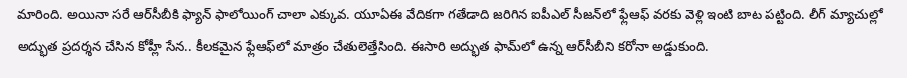మారింది. అయినా సరే ఆర్‌సీబీకి ఫ్యాన్‌ ఫాలోయింగ్‌ చాలా ఎక్కువ. యూఏఈ వేదికగా గతేడాది జరిగిన ఐపీఎల్‌ సీజన్‌లో ఫ్లేఆఫ్‌ వరకు వెళ్లి ఇంటి బాట పట్టింది. లీగ్ మ్యాచుల్లో అద్భుత ప్రదర్శన చేసిన కోహ్లీ సేన.. కీలకమైన ఫ్లేఆఫ్‌లో మాత్రం చేతులెత్తేసింది. ఈసారి అద్భుత ఫామ్‌లో ఉన్న ఆర్‌సీబీని కరోనా అడ్డుకుంది.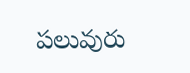పలువురు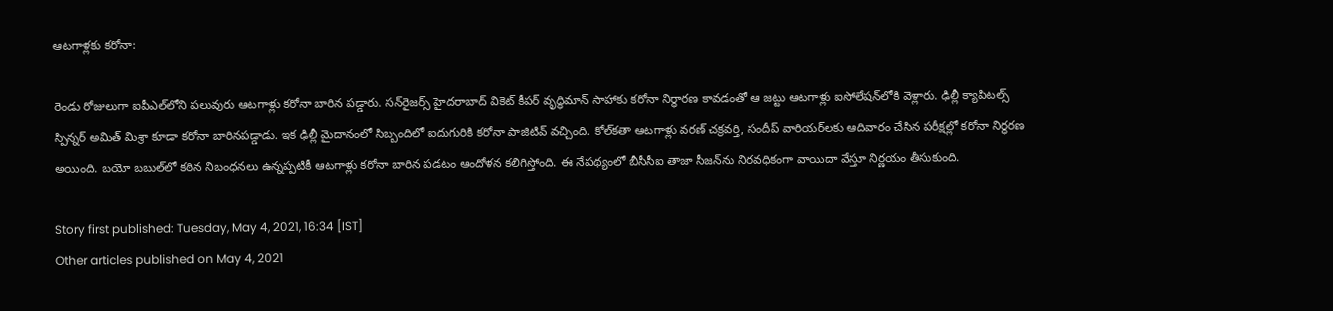ఆటగాళ్లకు కరోనా:

రెండు రోజులుగా ఐపీఎల్‌లోని పలువురు ఆటగాళ్లు కరోనా బారిన పడ్డారు. సన్‌రైజర్స్‌ హైదరాబాద్‌ వికెట్ కీపర్ వృద్ధిమాన్‌ సాహాకు కరోనా నిర్ధారణ కావడంతో ఆ జట్టు ఆటగాళ్లు ఐసోలేషన్‌లోకి వెళ్లారు. ఢిల్లీ క్యాపిటల్స్‌ స్పిన్నర్‌ అమిత్‌ మిశ్రా కూడా కరోనా బారినపడ్డాడు. ఇక ఢిల్లీ మైదానంలో సిబ్బందిలో ఐదుగురికి కరోనా పాజిటివ్‌ వచ్చింది. కోల్‌కతా ఆటగాళ్లు వరణ్‌ చక్రవర్తి, సందీప్‌ వారియర్‌లకు ఆదివారం చేసిన పరీక్షల్లో కరోనా నిర్ధరణ అయింది. బయో బబుల్‌లో కఠిన నిబంధనలు ఉన్నప్పటికీ ఆటగాళ్లు కరోనా బారిన పడటం ఆందోళన కలిగిస్తోంది. ఈ నేపథ్యంలో బీసీసీఐ తాజా సీజన్‌ను నిరవధికంగా వాయిదా వేస్తూ నిర్ణయం తీసుకుంది.

Story first published: Tuesday, May 4, 2021, 16:34 [IST]
Other articles published on May 4, 2021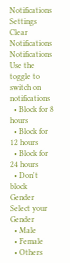Notifications
Settings
Clear Notifications
Notifications
Use the toggle to switch on notifications
  • Block for 8 hours
  • Block for 12 hours
  • Block for 24 hours
  • Don't block
Gender
Select your Gender
  • Male
  • Female
  • Others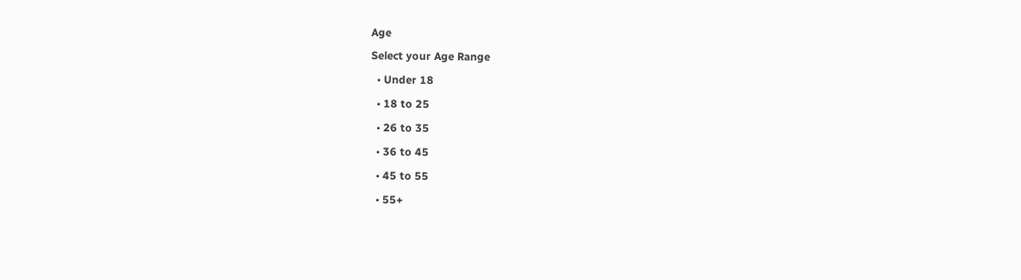Age
Select your Age Range
  • Under 18
  • 18 to 25
  • 26 to 35
  • 36 to 45
  • 45 to 55
  • 55+